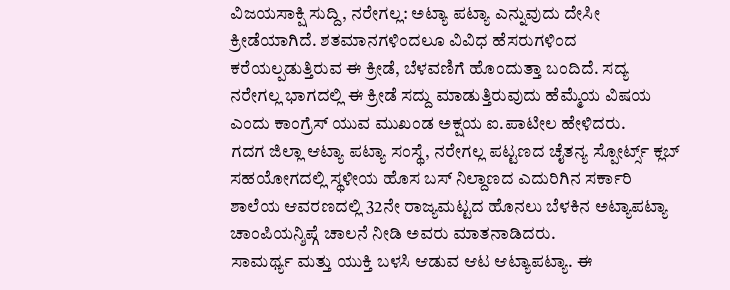ವಿಜಯಸಾಕ್ಷಿ ಸುದ್ದಿ, ನರೇಗಲ್ಲ: ಅಟ್ಯಾ ಪಟ್ಯಾ ಎನ್ನುವುದು ದೇಸೀ ಕ್ರೀಡೆಯಾಗಿದೆ. ಶತಮಾನಗಳಿಂದಲೂ ವಿವಿಧ ಹೆಸರುಗಳಿಂದ ಕರೆಯಲ್ಪಡುತ್ತಿರುವ ಈ ಕ್ರೀಡೆ, ಬೆಳವಣಿಗೆ ಹೊಂದುತ್ತಾ ಬಂದಿದೆ. ಸದ್ಯ ನರೇಗಲ್ಲ ಭಾಗದಲ್ಲಿ ಈ ಕ್ರೀಡೆ ಸದ್ದು ಮಾಡುತ್ತಿರುವುದು ಹೆಮ್ಮೆಯ ವಿಷಯ ಎಂದು ಕಾಂಗ್ರೆಸ್ ಯುವ ಮುಖಂಡ ಅಕ್ಷಯ ಐ.ಪಾಟೀಲ ಹೇಳಿದರು.
ಗದಗ ಜಿಲ್ಲಾ ಆಟ್ಯಾ ಪಟ್ಯಾ ಸಂಸ್ಥೆ, ನರೇಗಲ್ಲ ಪಟ್ಟಣದ ಚೈತನ್ಯ ಸ್ಪೋರ್ಟ್ಸ್ ಕ್ಲಬ್ ಸಹಯೋಗದಲ್ಲಿ ಸ್ಥಳೀಯ ಹೊಸ ಬಸ್ ನಿಲ್ದಾಣದ ಎದುರಿಗಿನ ಸರ್ಕಾರಿ ಶಾಲೆಯ ಆವರಣದಲ್ಲಿ 32ನೇ ರಾಜ್ಯಮಟ್ಟದ ಹೊನಲು ಬೆಳಕಿನ ಅಟ್ಯಾಪಟ್ಯಾ ಚಾಂಪಿಯನ್ಶಿಪ್ಗೆ ಚಾಲನೆ ನೀಡಿ ಅವರು ಮಾತನಾಡಿದರು.
ಸಾಮರ್ಥ್ಯ ಮತ್ತು ಯುಕ್ತಿ ಬಳಸಿ ಆಡುವ ಆಟ ಆಟ್ಯಾಪಟ್ಯಾ. ಈ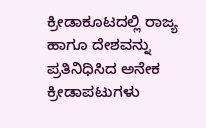ಕ್ರೀಡಾಕೂಟದಲ್ಲಿ ರಾಜ್ಯ ಹಾಗೂ ದೇಶವನ್ನು ಪ್ರತಿನಿಧಿಸಿದ ಅನೇಕ ಕ್ರೀಡಾಪಟುಗಳು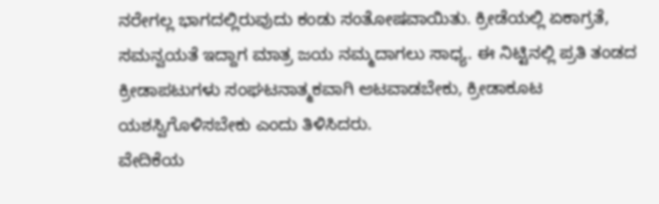ನರೇಗಲ್ಲ ಭಾಗದಲ್ಲಿರುವುದು ಕಂಡು ಸಂತೋಷವಾಯಿತು. ಕ್ರೀಡೆಯಲ್ಲಿ ಏಕಾಗ್ರತೆ, ಸಮನ್ವಯತೆ ಇದ್ದಾಗ ಮಾತ್ರ ಜಯ ನಮ್ಮದಾಗಲು ಸಾಧ್ಯ. ಈ ನಿಟ್ಟಿನಲ್ಲಿ ಪ್ರತಿ ತಂಡದ ಕ್ರೀಡಾಪಟುಗಳು ಸಂಘಟನಾತ್ಮಕವಾಗಿ ಆಟವಾಡಬೇಕು, ಕ್ರೀಡಾಕೂಟ ಯಶಸ್ವಿಗೊಳಿಸಬೇಕು ಎಂದು ತಿಳಿಸಿದರು.
ವೇದಿಕೆಯ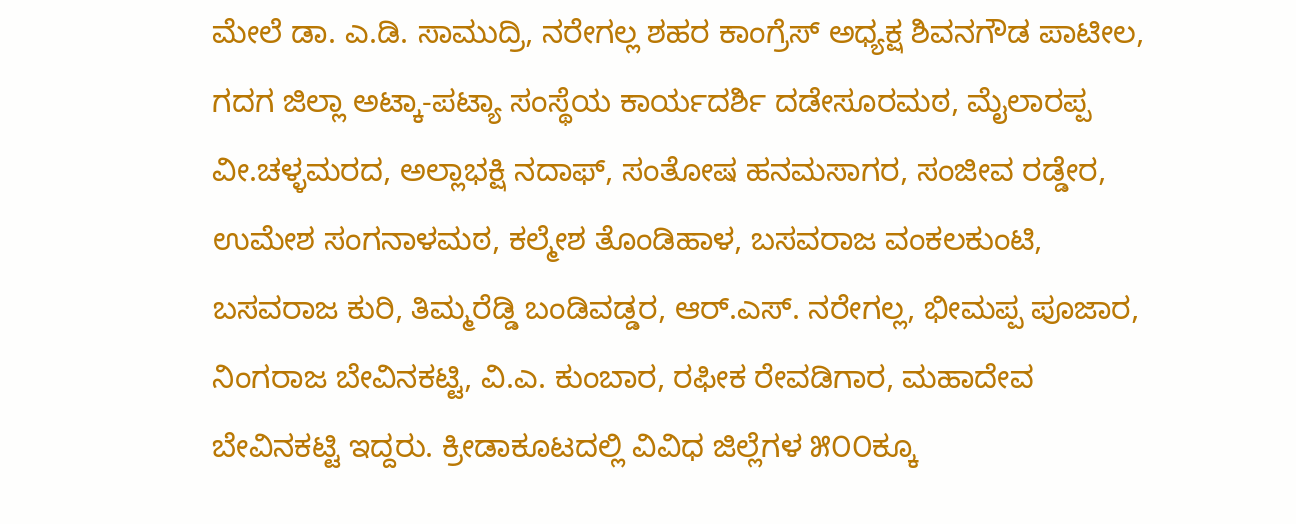ಮೇಲೆ ಡಾ. ಎ.ಡಿ. ಸಾಮುದ್ರಿ, ನರೇಗಲ್ಲ ಶಹರ ಕಾಂಗ್ರೆಸ್ ಅಧ್ಯಕ್ಷ ಶಿವನಗೌಡ ಪಾಟೀಲ, ಗದಗ ಜಿಲ್ಲಾ ಅಟ್ಕಾ-ಪಟ್ಯಾ ಸಂಸ್ಥೆಯ ಕಾರ್ಯದರ್ಶಿ ದಡೇಸೂರಮಠ, ಮೈಲಾರಪ್ಪ ವೀ.ಚಳ್ಳಮರದ, ಅಲ್ಲಾಭಕ್ಷಿ ನದಾಫ್, ಸಂತೋಷ ಹನಮಸಾಗರ, ಸಂಜೀವ ರಡ್ಡೇರ, ಉಮೇಶ ಸಂಗನಾಳಮಠ, ಕಲ್ಮೇಶ ತೊಂಡಿಹಾಳ, ಬಸವರಾಜ ವಂಕಲಕುಂಟಿ, ಬಸವರಾಜ ಕುರಿ, ತಿಮ್ಮರೆಡ್ಡಿ ಬಂಡಿವಡ್ಡರ, ಆರ್.ಎಸ್. ನರೇಗಲ್ಲ, ಭೀಮಪ್ಪ ಪೂಜಾರ, ನಿಂಗರಾಜ ಬೇವಿನಕಟ್ಟಿ, ವಿ.ಎ. ಕುಂಬಾರ, ರಫೀಕ ರೇವಡಿಗಾರ, ಮಹಾದೇವ ಬೇವಿನಕಟ್ಟಿ ಇದ್ದರು. ಕ್ರೀಡಾಕೂಟದಲ್ಲಿ ವಿವಿಧ ಜಿಲ್ಲೆಗಳ ೫೦೦ಕ್ಕೂ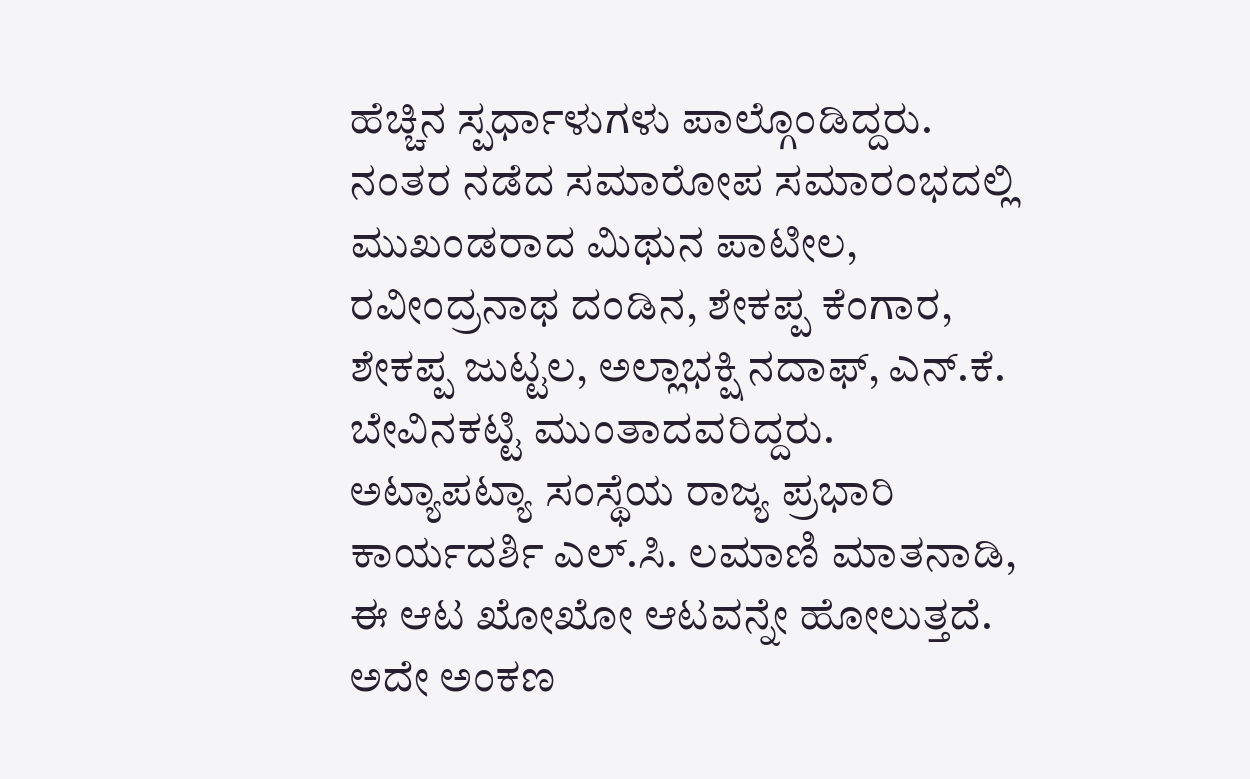ಹೆಚ್ಚಿನ ಸ್ಪರ್ಧಾಳುಗಳು ಪಾಲ್ಗೊಂಡಿದ್ದರು.
ನಂತರ ನಡೆದ ಸಮಾರೋಪ ಸಮಾರಂಭದಲ್ಲಿ ಮುಖಂಡರಾದ ಮಿಥುನ ಪಾಟೀಲ, ರವೀಂದ್ರನಾಥ ದಂಡಿನ, ಶೇಕಪ್ಪ ಕೆಂಗಾರ, ಶೇಕಪ್ಪ ಜುಟ್ಟಲ, ಅಲ್ಲಾಭಕ್ಷಿ ನದಾಫ್, ಎನ್.ಕೆ. ಬೇವಿನಕಟ್ಟಿ ಮುಂತಾದವರಿದ್ದರು.
ಅಟ್ಯಾಪಟ್ಯಾ ಸಂಸ್ಥೆಯ ರಾಜ್ಯ ಪ್ರಭಾರಿ ಕಾರ್ಯದರ್ಶಿ ಎಲ್.ಸಿ. ಲಮಾಣಿ ಮಾತನಾಡಿ, ಈ ಆಟ ಖೋಖೋ ಆಟವನ್ನೇ ಹೋಲುತ್ತದೆ. ಅದೇ ಅಂಕಣ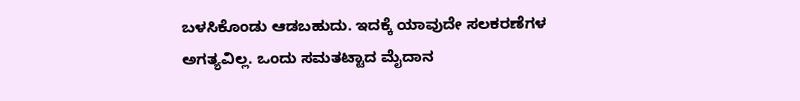ಬಳಸಿಕೊಂಡು ಆಡಬಹುದು. ಇದಕ್ಕೆ ಯಾವುದೇ ಸಲಕರಣೆಗಳ ಅಗತ್ಯವಿಲ್ಲ. ಒಂದು ಸಮತಟ್ಟಾದ ಮೈದಾನ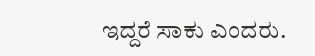ಇದ್ದರೆ ಸಾಕು ಎಂದರು.